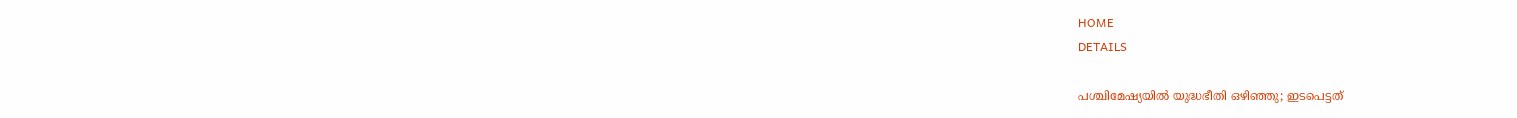HOME
DETAILS

പശ്ചിമേഷ്യയില്‍ യുദ്ധഭീതി ഒഴിഞ്ഞു; ഇടപെട്ടത്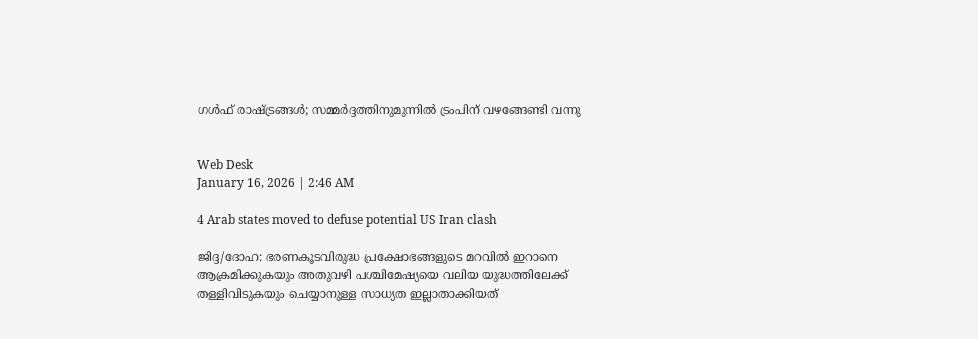ഗള്‍ഫ് രാഷ്ട്രങ്ങള്‍; സമ്മര്‍ദ്ദത്തിനുമുന്നില്‍ ട്രംപിന് വഴങ്ങേണ്ടി വന്നു


Web Desk
January 16, 2026 | 2:46 AM

4 Arab states moved to defuse potential US Iran clash

ജിദ്ദ/ദോഹ: ഭരണകൂടവിരുദ്ധ പ്രക്ഷോഭങ്ങളുടെ മറവില്‍ ഇറാനെ ആക്രമിക്കുകയും അതുവഴി പശ്ചിമേഷ്യയെ വലിയ യുദ്ധത്തിലേക്ക് തള്ളിവിടുകയും ചെയ്യാനുള്ള സാധ്യത ഇല്ലാതാക്കിയത്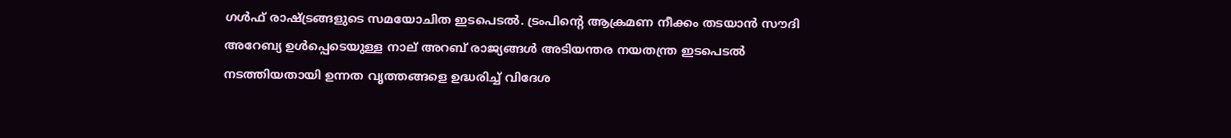ഗള്‍ഫ് രാഷ്ട്രങ്ങളുടെ സമയോചിത ഇടപെടല്‍. ട്രംപിന്റെ ആക്രമണ നീക്കം തടയാന്‍ സൗദി അറേബ്യ ഉള്‍പ്പെടെയുള്ള നാല് അറബ് രാജ്യങ്ങള്‍ അടിയന്തര നയതന്ത്ര ഇടപെടല്‍ നടത്തിയതായി ഉന്നത വൃത്തങ്ങളെ ഉദ്ധരിച്ച് വിദേശ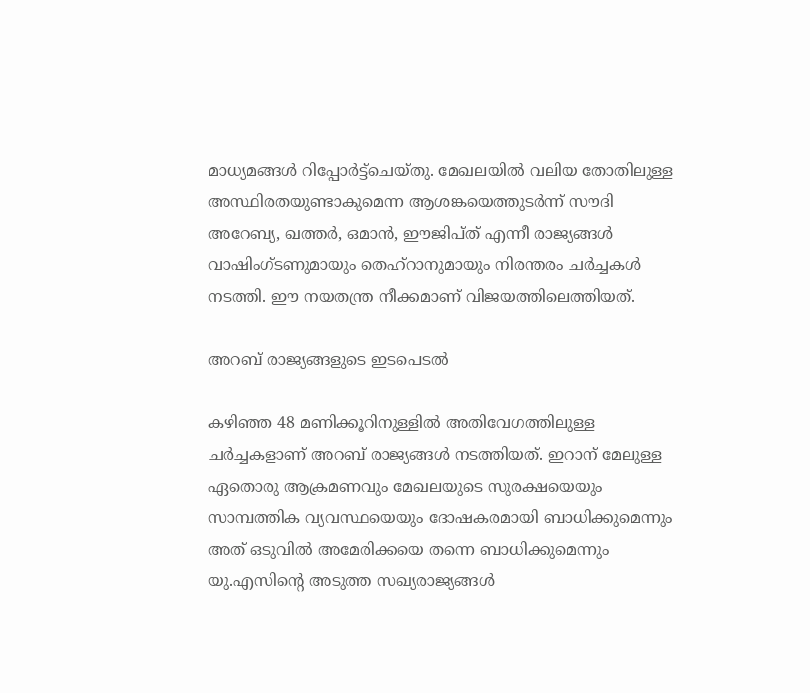മാധ്യമങ്ങള്‍ റിപ്പോര്‍ട്ട്‌ചെയ്തു. മേഖലയില്‍ വലിയ തോതിലുള്ള അസ്ഥിരതയുണ്ടാകുമെന്ന ആശങ്കയെത്തുടര്‍ന്ന് സൗദി അറേബ്യ, ഖത്തര്‍, ഒമാന്‍, ഈജിപ്ത് എന്നീ രാജ്യങ്ങള്‍ വാഷിംഗ്ടണുമായും തെഹ്‌റാനുമായും നിരന്തരം ചര്‍ച്ചകള്‍ നടത്തി. ഈ നയതന്ത്ര നീക്കമാണ് വിജയത്തിലെത്തിയത്.

അറബ് രാജ്യങ്ങളുടെ ഇടപെടല്‍

കഴിഞ്ഞ 48 മണിക്കൂറിനുള്ളില്‍ അതിവേഗത്തിലുള്ള ചര്‍ച്ചകളാണ് അറബ് രാജ്യങ്ങള്‍ നടത്തിയത്. ഇറാന് മേലുള്ള ഏതൊരു ആക്രമണവും മേഖലയുടെ സുരക്ഷയെയും സാമ്പത്തിക വ്യവസ്ഥയെയും ദോഷകരമായി ബാധിക്കുമെന്നും അത് ഒടുവില്‍ അമേരിക്കയെ തന്നെ ബാധിക്കുമെന്നും യു.എസിന്റെ അടുത്ത സഖ്യരാജ്യങ്ങള്‍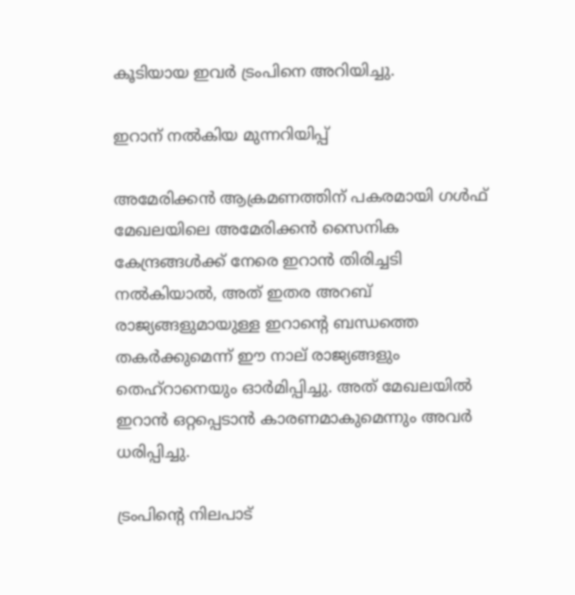കൂടിയായ ഇവര്‍ ട്രംപിനെ അറിയിച്ചു.

ഇറാന് നല്‍കിയ മുന്നറിയിപ്പ്

അമേരിക്കന്‍ ആക്രമണത്തിന് പകരമായി ഗള്‍ഫ് മേഖലയിലെ അമേരിക്കന്‍ സൈനിക കേന്ദ്രങ്ങള്‍ക്ക് നേരെ ഇറാന്‍ തിരിച്ചടി നല്‍കിയാല്‍, അത് ഇതര അറബ് രാജ്യങ്ങളുമായുള്ള ഇറാന്റെ ബന്ധത്തെ തകര്‍ക്കുമെന്ന് ഈ നാല് രാജ്യങ്ങളും തെഹ്‌റാനെയും ഓര്‍മിപ്പിച്ചു. അത് മേഖലയില്‍ ഇറാന്‍ ഒറ്റപ്പെടാന്‍ കാരണമാകുമെന്നും അവര്‍ ധരിപ്പിച്ചു.

ട്രംപിന്റെ നിലപാട്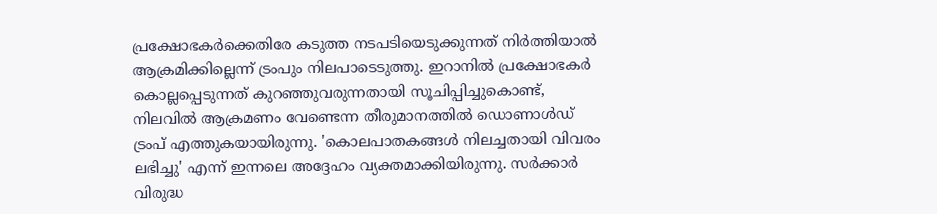പ്രക്ഷോഭകര്‍ക്കെതിരേ കടുത്ത നടപടിയെടുക്കുന്നത് നിര്‍ത്തിയാല്‍ ആക്രമിക്കില്ലെന്ന് ട്രംപും നിലപാടെടുത്തു. ഇറാനില്‍ പ്രക്ഷോഭകര്‍ കൊല്ലപ്പെടുന്നത് കുറഞ്ഞുവരുന്നതായി സൂചിപ്പിച്ചുകൊണ്ട്, നിലവില്‍ ആക്രമണം വേണ്ടെന്ന തീരുമാനത്തില്‍ ഡൊണാള്‍ഡ് ട്രംപ് എത്തുകയായിരുന്നു. 'കൊലപാതകങ്ങള്‍ നിലച്ചതായി വിവരം ലഭിച്ചു' എന്ന് ഇന്നലെ അദ്ദേഹം വ്യക്തമാക്കിയിരുന്നു. സര്‍ക്കാര്‍ വിരുദ്ധ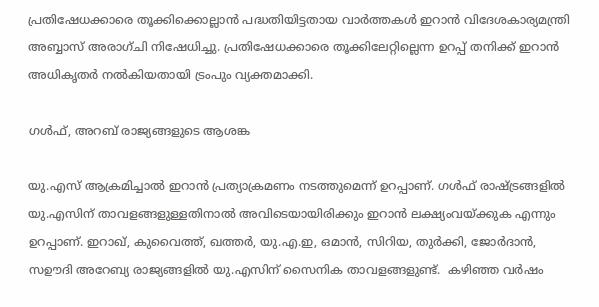പ്രതിഷേധക്കാരെ തൂക്കിക്കൊല്ലാന്‍ പദ്ധതിയിട്ടതായ വാര്‍ത്തകള്‍ ഇറാന്‍ വിദേശകാര്യമന്ത്രി അബ്ബാസ് അരാഗ്ചി നിഷേധിച്ചു. പ്രതിഷേധക്കാരെ തൂക്കിലേറ്റില്ലെന്ന ഉറപ്പ് തനിക്ക് ഇറാന്‍ അധികൃതര്‍ നല്‍കിയതായി ട്രംപും വ്യക്തമാക്കി.

ഗള്‍ഫ്, അറബ് രാജ്യങ്ങളുടെ ആശങ്ക

യു.എസ് ആക്രമിച്ചാല്‍ ഇറാന്‍ പ്രത്യാക്രമണം നടത്തുമെന്ന് ഉറപ്പാണ്. ഗള്‍ഫ് രാഷ്ട്രങ്ങളില്‍ യു.എസിന് താവളങ്ങളുള്ളതിനാല്‍ അവിടെയായിരിക്കും ഇറാന്‍ ലക്ഷ്യംവയ്ക്കുക എന്നും ഉറപ്പാണ്. ഇറാഖ്, കുവൈത്ത്, ഖത്തര്‍, യു.എ.ഇ, ഒമാന്‍, സിറിയ, തുര്‍ക്കി, ജോര്‍ദാന്‍, സഊദി അറേബ്യ രാജ്യങ്ങളില്‍ യു.എസിന് സൈനിക താവളങ്ങളുണ്ട്.  കഴിഞ്ഞ വര്‍ഷം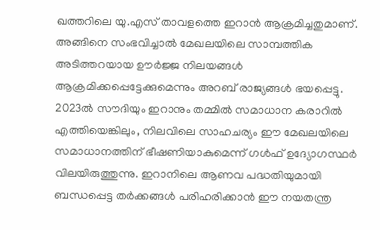ഖത്തറിലെ യു.എസ് താവളത്തെ ഇറാന്‍ ആക്രമിച്ചതുമാണ്. അങ്ങിനെ സംഭവിച്ചാല്‍ മേഖലയിലെ സാമ്പത്തിക അടിത്തറയായ ഊര്‍ജ്ജ നിലയങ്ങള്‍ ആക്രമിക്കപ്പെട്ടേക്കുമെന്നും അറബ് രാജ്യങ്ങള്‍ ഭയപ്പെട്ടു. 2023ല്‍ സൗദിയും ഇറാനും തമ്മില്‍ സമാധാന കരാറില്‍ എത്തിയെങ്കിലും, നിലവിലെ സാഹചര്യം ഈ മേഖലയിലെ സമാധാനത്തിന് ഭീഷണിയാകുമെന്ന് ഗള്‍ഫ് ഉദ്യോഗസ്ഥര്‍ വിലയിരുത്തുന്നു. ഇറാനിലെ ആണവ പദ്ധതിയുമായി ബന്ധപ്പെട്ട തര്‍ക്കങ്ങള്‍ പരിഹരിക്കാന്‍ ഈ നയതന്ത്ര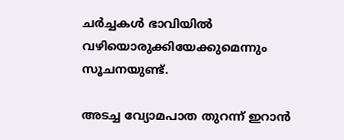ചര്‍ച്ചകള്‍ ഭാവിയില്‍ വഴിയൊരുക്കിയേക്കുമെന്നും സൂചനയുണ്ട്.

അടച്ച വ്യോമപാത തുറന്ന് ഇറാന്‍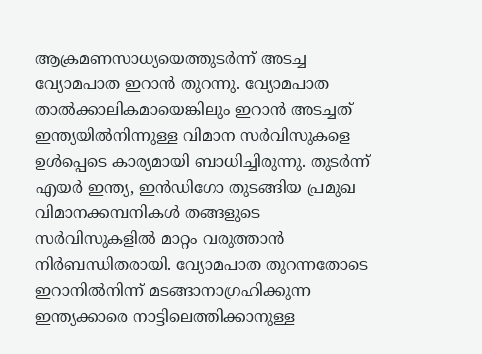ആക്രമണസാധ്യയെത്തുടര്‍ന്ന് അടച്ച വ്യോമപാത ഇറാന്‍ തുറന്നു. വ്യോമപാത താല്‍ക്കാലികമായെങ്കിലും ഇറാന്‍ അടച്ചത് ഇന്ത്യയില്‍നിന്നുള്ള വിമാന സര്‍വിസുകളെ ഉള്‍പ്പെടെ കാര്യമായി ബാധിച്ചിരുന്നു. തുടര്‍ന്ന് എയര്‍ ഇന്ത്യ, ഇന്‍ഡിഗോ തുടങ്ങിയ പ്രമുഖ വിമാനക്കമ്പനികള്‍ തങ്ങളുടെ സര്‍വിസുകളില്‍ മാറ്റം വരുത്താന്‍ നിര്‍ബന്ധിതരായി. വ്യോമപാത തുറന്നതോടെ ഇറാനില്‍നിന്ന് മടങ്ങാനാഗ്രഹിക്കുന്ന ഇന്ത്യക്കാരെ നാട്ടിലെത്തിക്കാനുള്ള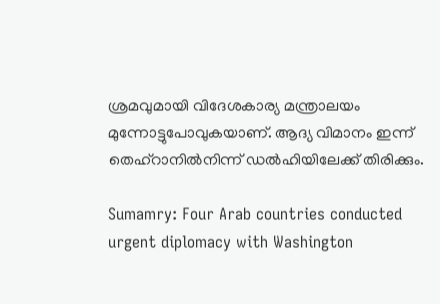ശ്രമവുമായി വിദേശകാര്യ മന്ത്രാലയം മുന്നോട്ടുപോവുകയാണ്. ആദ്യ വിമാനം ഇന്ന് തെഹ്‌റാനില്‍നിന്ന് ഡല്‍ഹിയിലേക്ക് തിരിക്കും.

Sumamry: Four Arab countries conducted urgent diplomacy with Washington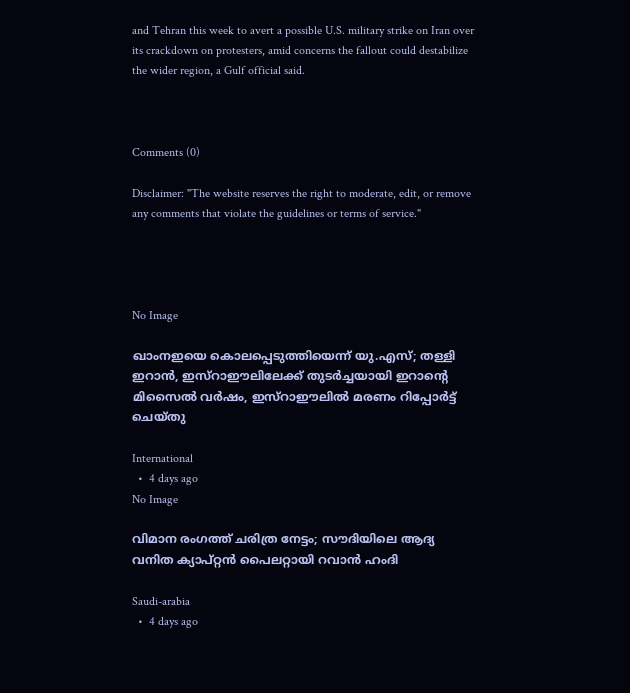and Tehran this week to avert a possible U.S. military strike on Iran over its crackdown on protesters, amid concerns the fallout could destabilize the wider region, a Gulf official said.



Comments (0)

Disclaimer: "The website reserves the right to moderate, edit, or remove any comments that violate the guidelines or terms of service."




No Image

ഖാംനഇയെ കൊലപ്പെടുത്തിയെന്ന് യു.എസ്; തള്ളി ഇറാൻ, ഇസ്റാഈലിലേക്ക് തുടർച്ചയായി ഇറാന്റെ മിസൈൽ വർഷം, ഇസ്റാഈലിൽ മരണം റിപ്പോർട്ട്‌ ചെയ്തു

International
  •  4 days ago
No Image

വിമാന രംഗത്ത് ചരിത്ര നേട്ടം; സൗദിയിലെ ആദ്യ വനിത ക്യാപ്റ്റന്‍ പൈലറ്റായി റവാന്‍ ഹംദി

Saudi-arabia
  •  4 days ago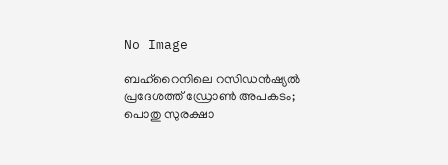No Image

ബഹ്‌റൈനിലെ റസിഡന്‍ഷ്യല്‍ പ്രദേശത്ത് ഡ്രോണ്‍ അപകടം; പൊതു സുരക്ഷാ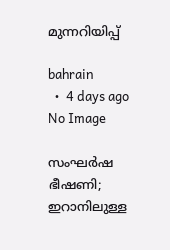മുന്നറിയിപ്പ്

bahrain
  •  4 days ago
No Image

സംഘര്‍ഷ ഭീഷണി; ഇറാനിലുള്ള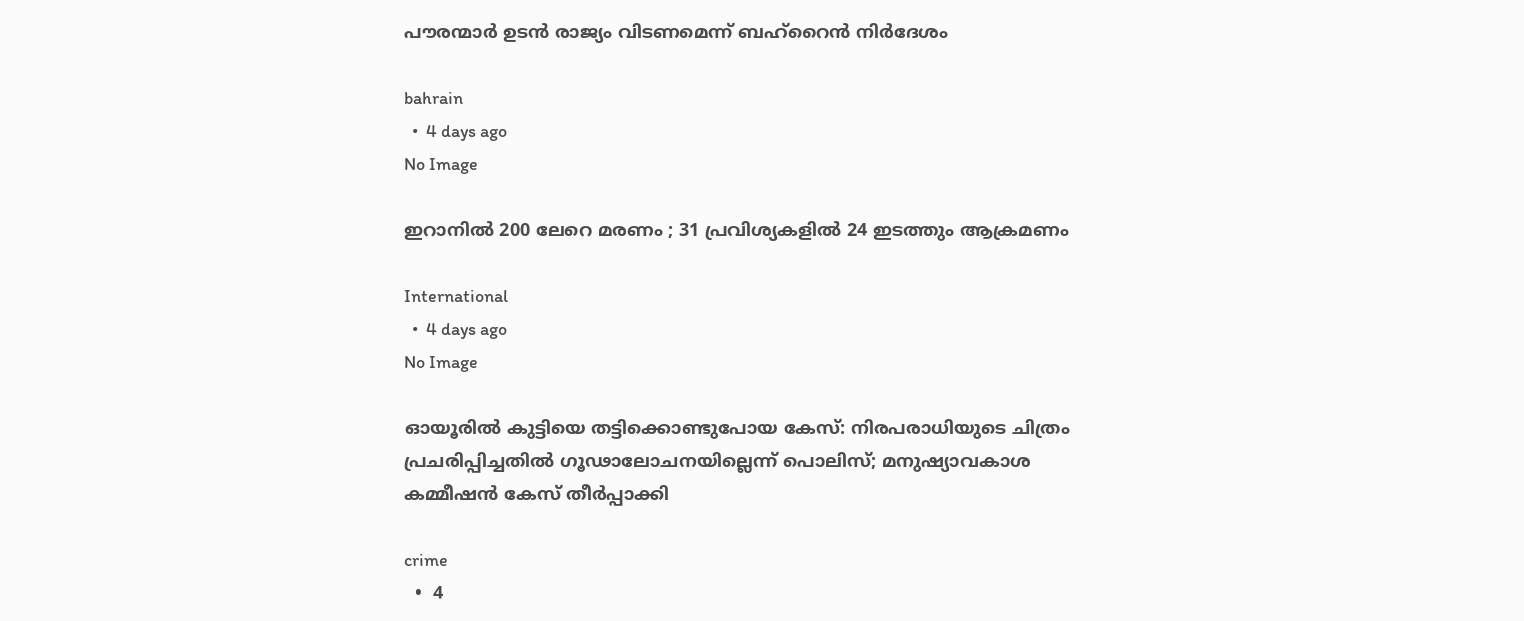പൗരന്മാര്‍ ഉടന്‍ രാജ്യം വിടണമെന്ന് ബഹ്‌റൈന്‍ നിര്‍ദേശം

bahrain
  •  4 days ago
No Image

ഇറാനിൽ 200 ലേറെ മരണം ; 31 പ്രവിശ്യകളിൽ 24 ഇടത്തും ആക്രമണം

International
  •  4 days ago
No Image

ഓയൂരിൽ കുട്ടിയെ തട്ടിക്കൊണ്ടുപോയ കേസ്: നിരപരാധിയുടെ ചിത്രം പ്രചരിപ്പിച്ചതിൽ ഗൂഢാലോചനയില്ലെന്ന് പൊലിസ്; മനുഷ്യാവകാശ കമ്മീഷൻ കേസ് തീർപ്പാക്കി

crime
  •  4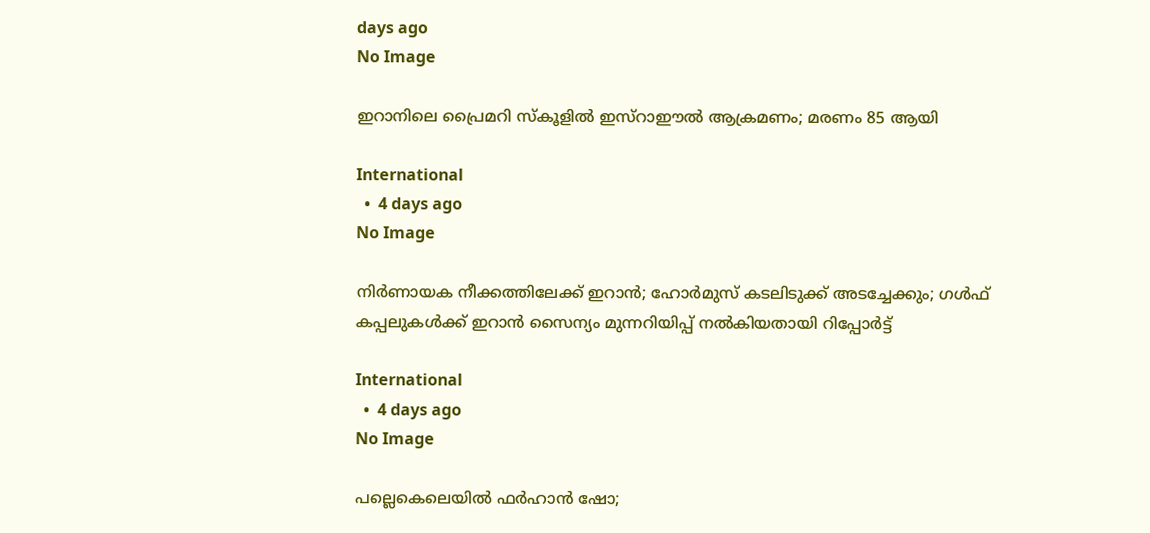days ago
No Image

ഇറാനിലെ പ്രൈമറി സ്‌കൂളില്‍ ഇസ്‌റാഈല്‍ ആക്രമണം; മരണം 85 ആയി

International
  •  4 days ago
No Image

നിര്‍ണായക നീക്കത്തിലേക്ക് ഇറാന്‍; ഹോര്‍മുസ് കടലിടുക്ക് അടച്ചേക്കും; ഗള്‍ഫ് കപ്പലുകള്‍ക്ക് ഇറാന്‍ സൈന്യം മുന്നറിയിപ്പ് നല്‍കിയതായി റിപ്പോര്‍ട്ട്

International
  •  4 days ago
No Image

പല്ലെകെലെയിൽ ഫർഹാൻ ഷോ;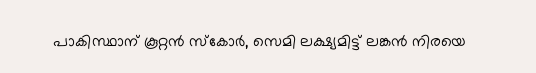പാകിസ്ഥാന് കൂറ്റൻ സ്കോർ, സെമി ലക്ഷ്യമിട്ട് ലങ്കൻ നിരയെ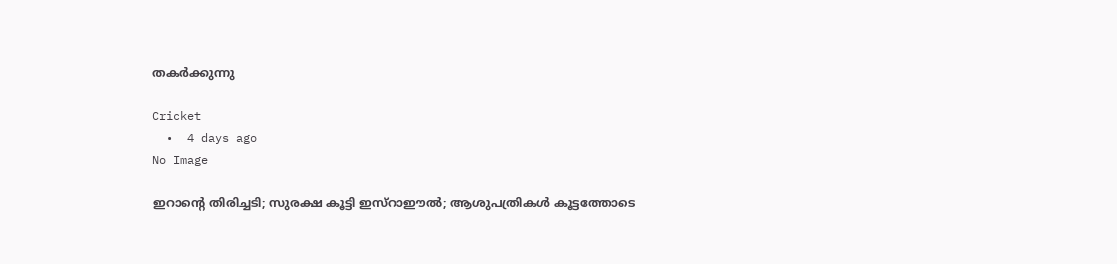തകർക്കുന്നു

Cricket
  •  4 days ago
No Image

ഇറാന്റെ തിരിച്ചടി; സുരക്ഷ കൂട്ടി ഇസ്‌റാഈല്‍; ആശുപത്രികള്‍ കൂട്ടത്തോടെ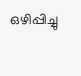ഒഴിപ്പിച്ചു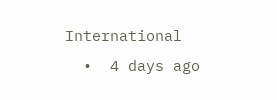International
  •  4 days ago